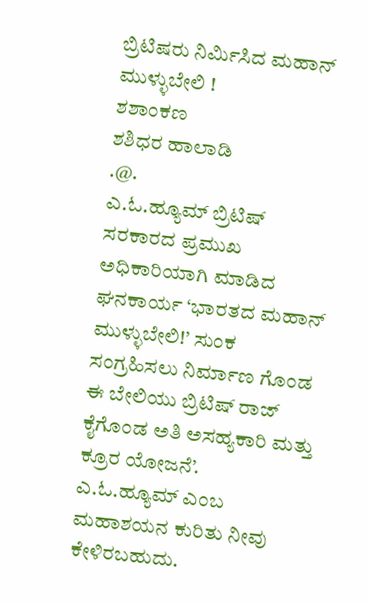ಬ್ರಿಟಿಷರು ನಿರ್ಮಿಸಿದ ಮಹಾನ್ ಮುಳ್ಳುಬೇಲಿ !
ಶಶಾಂಕಣ
ಶಶಿಧರ ಹಾಲಾಡಿ
.@.
ಎ.ಓ.ಹ್ಯೂಮ್ ಬ್ರಿಟಿಷ್ ಸರಕಾರದ ಪ್ರಮುಖ ಅಧಿಕಾರಿಯಾಗಿ ಮಾಡಿದ ಘನಕಾರ್ಯ ‘ಭಾರತದ ಮಹಾನ್ ಮುಳ್ಳುಬೇಲಿ!’ ಸುಂಕ ಸಂಗ್ರಹಿಸಲು ನಿರ್ಮಾಣ ಗೊಂಡ ಈ ಬೇಲಿಯು ಬ್ರಿಟಿಷ್ ರಾಜ್ ಕೈಗೊಂಡ ಅತಿ ಅಸಹ್ಯಕಾರಿ ಮತ್ತು ಕ್ರೂರ ಯೋಜನೆ’.
ಎ.ಓ.ಹ್ಯೂಮ್ ಎಂಬ ಮಹಾಶಯನ ಕುರಿತು ನೀವು ಕೇಳಿರಬಹುದು.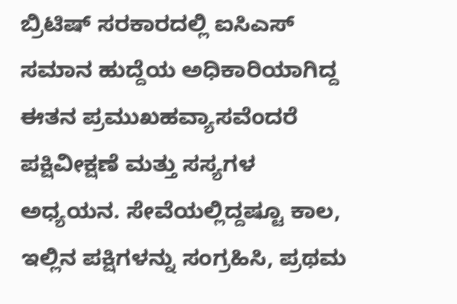ಬ್ರಿಟಿಷ್ ಸರಕಾರದಲ್ಲಿ ಐಸಿಎಸ್ ಸಮಾನ ಹುದ್ದೆಯ ಅಧಿಕಾರಿಯಾಗಿದ್ದ ಈತನ ಪ್ರಮುಖಹವ್ಯಾಸವೆಂದರೆ ಪಕ್ಷಿವೀಕ್ಷಣೆ ಮತ್ತು ಸಸ್ಯಗಳ ಅಧ್ಯಯನ. ಸೇವೆಯಲ್ಲಿದ್ದಷ್ಟೂ ಕಾಲ, ಇಲ್ಲಿನ ಪಕ್ಷಿಗಳನ್ನು ಸಂಗ್ರಹಿಸಿ, ಪ್ರಥಮ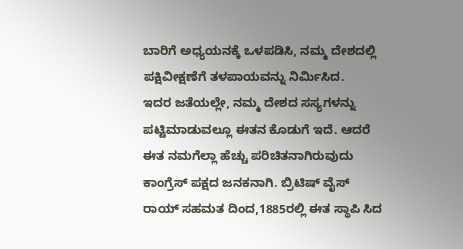ಬಾರಿಗೆ ಅಧ್ಯಯನಕ್ಕೆ ಒಳಪಡಿಸಿ, ನಮ್ಮ ದೇಶದಲ್ಲಿ ಪಕ್ಷಿವೀಕ್ಷಣೆಗೆ ತಳಪಾಯವನ್ನು ನಿರ್ಮಿಸಿದ.
ಇದರ ಜತೆಯಲ್ಲೇ, ನಮ್ಮ ದೇಶದ ಸಸ್ಯಗಳನ್ನು ಪಟ್ಟಿಮಾಡುವಲ್ಲೂ ಈತನ ಕೊಡುಗೆ ಇದೆ. ಆದರೆ ಈತ ನಮಗೆಲ್ಲಾ ಹೆಚ್ಚು ಪರಿಚಿತನಾಗಿರುವುದು ಕಾಂಗ್ರೆಸ್ ಪಕ್ಷದ ಜನಕನಾಗಿ. ಬ್ರಿಟಿಷ್ ವೈಸ್ ರಾಯ್ ಸಹಮತ ದಿಂದ,1885ರಲ್ಲಿ ಈತ ಸ್ಥಾಪಿ ಸಿದ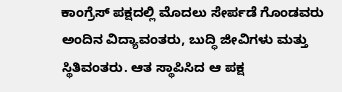ಕಾಂಗ್ರೆಸ್ ಪಕ್ಷದಲ್ಲಿ ಮೊದಲು ಸೇರ್ಪಡೆ ಗೊಂಡವರು ಅಂದಿನ ವಿದ್ಯಾವಂತರು, ಬುದ್ಧಿ ಜೀವಿಗಳು ಮತ್ತು ಸ್ಥಿತಿವಂತರು. ಆತ ಸ್ಥಾಪಿಸಿದ ಆ ಪಕ್ಷ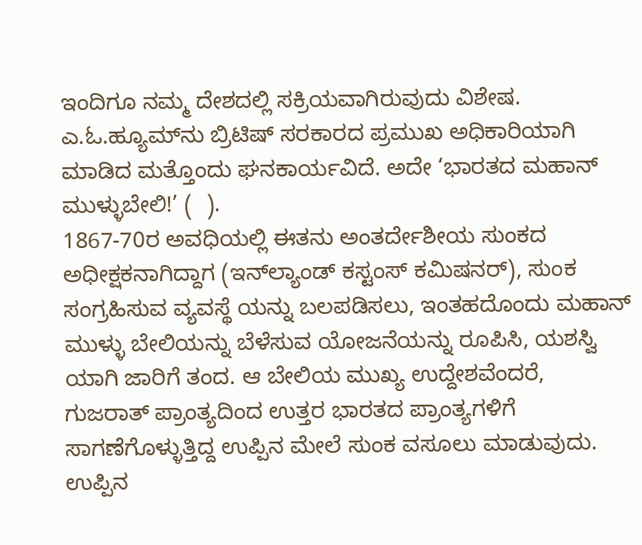ಇಂದಿಗೂ ನಮ್ಮ ದೇಶದಲ್ಲಿ ಸಕ್ರಿಯವಾಗಿರುವುದು ವಿಶೇಷ. ಎ.ಓ.ಹ್ಯೂಮ್‌ನು ಬ್ರಿಟಿಷ್ ಸರಕಾರದ ಪ್ರಮುಖ ಅಧಿಕಾರಿಯಾಗಿ ಮಾಡಿದ ಮತ್ತೊಂದು ಘನಕಾರ್ಯವಿದೆ. ಅದೇ ‘ಭಾರತದ ಮಹಾನ್ ಮುಳ್ಳುಬೇಲಿ!’ (  ).
1867-70ರ ಅವಧಿಯಲ್ಲಿ ಈತನು ಅಂತರ್ದೇಶೀಯ ಸುಂಕದ ಅಧೀಕ್ಷಕನಾಗಿದ್ದಾಗ (ಇನ್‌ಲ್ಯಾಂಡ್ ಕಸ್ಟಂಸ್ ಕಮಿಷನರ್), ಸುಂಕ ಸಂಗ್ರಹಿಸುವ ವ್ಯವಸ್ಥೆ ಯನ್ನು ಬಲಪಡಿಸಲು, ಇಂತಹದೊಂದು ಮಹಾನ್ ಮುಳ್ಳು ಬೇಲಿಯನ್ನು ಬೆಳೆಸುವ ಯೋಜನೆಯನ್ನು ರೂಪಿಸಿ, ಯಶಸ್ವಿ ಯಾಗಿ ಜಾರಿಗೆ ತಂದ. ಆ ಬೇಲಿಯ ಮುಖ್ಯ ಉದ್ದೇಶವೆಂದರೆ, ಗುಜರಾತ್ ಪ್ರಾಂತ್ಯದಿಂದ ಉತ್ತರ ಭಾರತದ ಪ್ರಾಂತ್ಯಗಳಿಗೆ ಸಾಗಣೆಗೊಳ್ಳುತ್ತಿದ್ದ ಉಪ್ಪಿನ ಮೇಲೆ ಸುಂಕ ವಸೂಲು ಮಾಡುವುದು. ಉಪ್ಪಿನ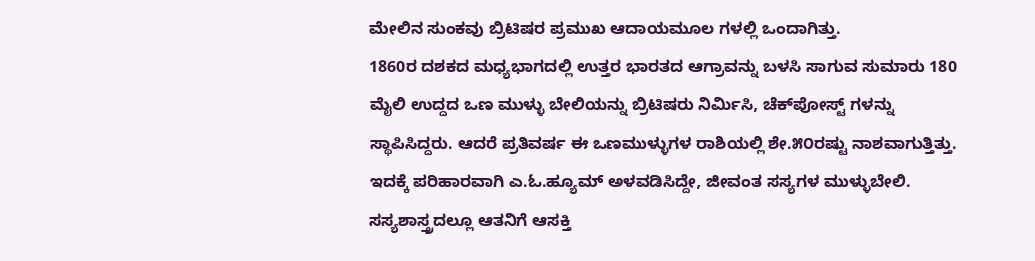ಮೇಲಿನ ಸುಂಕವು ಬ್ರಿಟಿಷರ ಪ್ರಮುಖ ಆದಾಯಮೂಲ ಗಳಲ್ಲಿ ಒಂದಾಗಿತ್ತು.
1860ರ ದಶಕದ ಮಧ್ಯಭಾಗದಲ್ಲಿ ಉತ್ತರ ಭಾರತದ ಆಗ್ರಾವನ್ನು ಬಳಸಿ ಸಾಗುವ ಸುಮಾರು 180 ಮೈಲಿ ಉದ್ದದ ಒಣ ಮುಳ್ಳು ಬೇಲಿಯನ್ನು ಬ್ರಿಟಿಷರು ನಿರ್ಮಿಸಿ, ಚೆಕ್‌ಪೋಸ್ಟ್ ಗಳನ್ನು ಸ್ಥಾಪಿಸಿದ್ದರು. ಆದರೆ ಪ್ರತಿವರ್ಷ ಈ ಒಣಮುಳ್ಳುಗಳ ರಾಶಿಯಲ್ಲಿ ಶೇ.೫೦ರಷ್ಟು ನಾಶವಾಗುತ್ತಿತ್ತು. ಇದಕ್ಕೆ ಪರಿಹಾರವಾಗಿ ಎ.ಓ.ಹ್ಯೂಮ್ ಅಳವಡಿಸಿದ್ದೇ, ಜೀವಂತ ಸಸ್ಯಗಳ ಮುಳ್ಳುಬೇಲಿ. ಸಸ್ಯಶಾಸ್ತ್ರದಲ್ಲೂ ಆತನಿಗೆ ಆಸಕ್ತಿ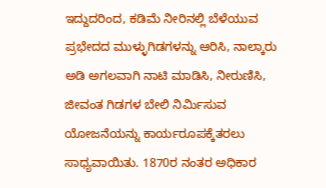ಇದ್ದುದರಿಂದ, ಕಡಿಮೆ ನೀರಿನಲ್ಲಿ ಬೆಳೆಯುವ ಪ್ರಭೇದದ ಮುಳ್ಳುಗಿಡಗಳನ್ನು ಆರಿಸಿ, ನಾಲ್ಕಾರು ಅಡಿ ಅಗಲವಾಗಿ ನಾಟಿ ಮಾಡಿಸಿ, ನೀರುಣಿಸಿ, ಜೀವಂತ ಗಿಡಗಳ ಬೇಲಿ ನಿರ್ಮಿಸುವ ಯೋಜನೆಯನ್ನು ಕಾರ್ಯರೂಪಕ್ಕೆತರಲು ಸಾಧ್ಯವಾಯಿತು. 1870ರ ನಂತರ ಅಧಿಕಾರ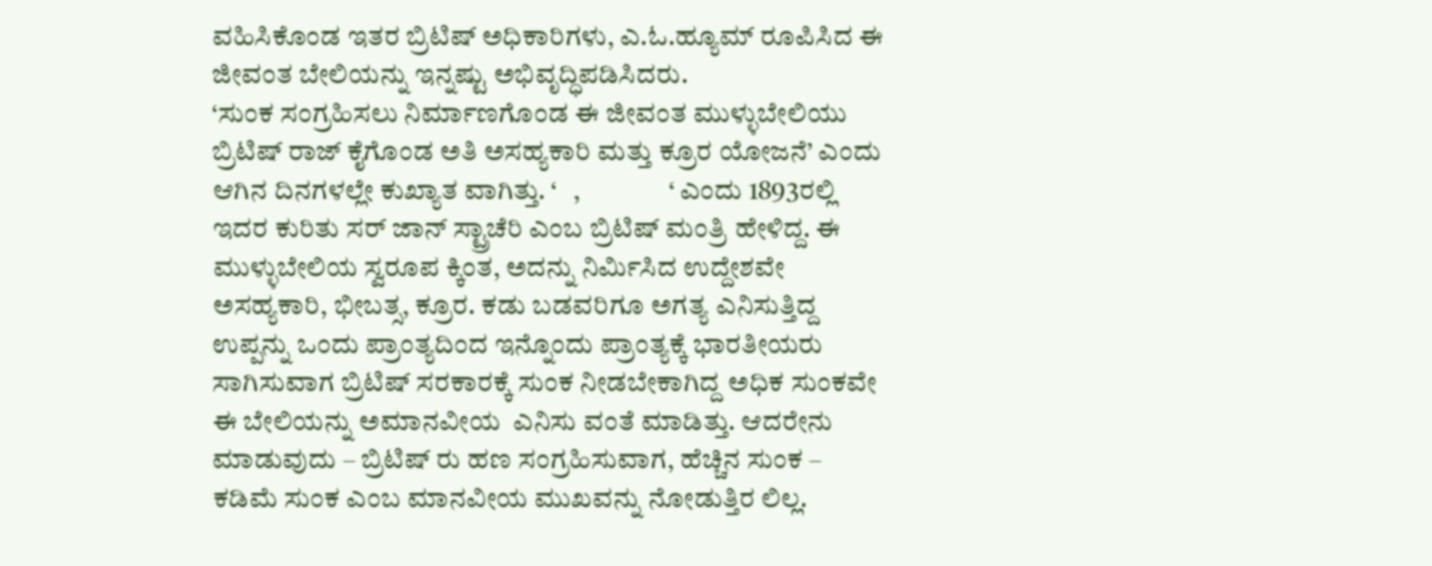ವಹಿಸಿಕೊಂಡ ಇತರ ಬ್ರಿಟಿಷ್ ಅಧಿಕಾರಿಗಳು, ಎ.ಓ.ಹ್ಯೂಮ್ ರೂಪಿಸಿದ ಈ ಜೀವಂತ ಬೇಲಿಯನ್ನು ಇನ್ನಷ್ಟು ಅಭಿವೃದ್ಧಿಪಡಿಸಿದರು.
‘ಸುಂಕ ಸಂಗ್ರಹಿಸಲು ನಿರ್ಮಾಣಗೊಂಡ ಈ ಜೀವಂತ ಮುಳ್ಳುಬೇಲಿಯು ಬ್ರಿಟಿಷ್ ರಾಜ್ ಕೈಗೊಂಡ ಅತಿ ಅಸಹ್ಯಕಾರಿ ಮತ್ತು ಕ್ರೂರ ಯೋಜನೆ’ ಎಂದು ಆಗಿನ ದಿನಗಳಲ್ಲೇ ಕುಖ್ಯಾತ ವಾಗಿತ್ತು. ‘   ,                ‘ ಎಂದು 1893ರಲ್ಲಿ ಇದರ ಕುರಿತು ಸರ್ ಜಾನ್ ಸ್ಟ್ರಾಚೆರಿ ಎಂಬ ಬ್ರಿಟಿಷ್ ಮಂತ್ರಿ ಹೇಳಿದ್ದ. ಈ ಮುಳ್ಳುಬೇಲಿಯ ಸ್ವರೂಪ ಕ್ಕಿಂತ, ಅದನ್ನು ನಿರ್ಮಿಸಿದ ಉದ್ದೇಶವೇ ಅಸಹ್ಯಕಾರಿ, ಭೀಬತ್ಸ, ಕ್ರೂರ. ಕಡು ಬಡವರಿಗೂ ಅಗತ್ಯ ಎನಿಸುತ್ತಿದ್ದ ಉಪ್ಪನ್ನು ಒಂದು ಪ್ರಾಂತ್ಯದಿಂದ ಇನ್ನೊಂದು ಪ್ರಾಂತ್ಯಕ್ಕೆ ಭಾರತೀಯರು ಸಾಗಿಸುವಾಗ ಬ್ರಿಟಿಷ್ ಸರಕಾರಕ್ಕೆ ಸುಂಕ ನೀಡಬೇಕಾಗಿದ್ದ ಅಧಿಕ ಸುಂಕವೇ ಈ ಬೇಲಿಯನ್ನು ಅಮಾನವೀಯ  ಎನಿಸು ವಂತೆ ಮಾಡಿತ್ತು. ಆದರೇನು ಮಾಡುವುದು – ಬ್ರಿಟಿಷ್ ರು ಹಣ ಸಂಗ್ರಹಿಸುವಾಗ, ಹೆಚ್ಚಿನ ಸುಂಕ – ಕಡಿಮೆ ಸುಂಕ ಎಂಬ ಮಾನವೀಯ ಮುಖವನ್ನು ನೋಡುತ್ತಿರ ಲಿಲ್ಲ.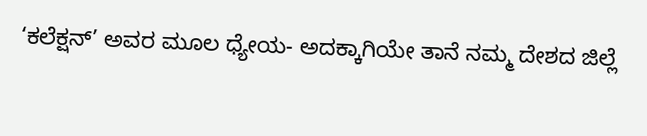‘ಕಲೆಕ್ಷನ್’ ಅವರ ಮೂಲ ಧ್ಯೇಯ- ಅದಕ್ಕಾಗಿಯೇ ತಾನೆ ನಮ್ಮ ದೇಶದ ಜಿಲ್ಲೆ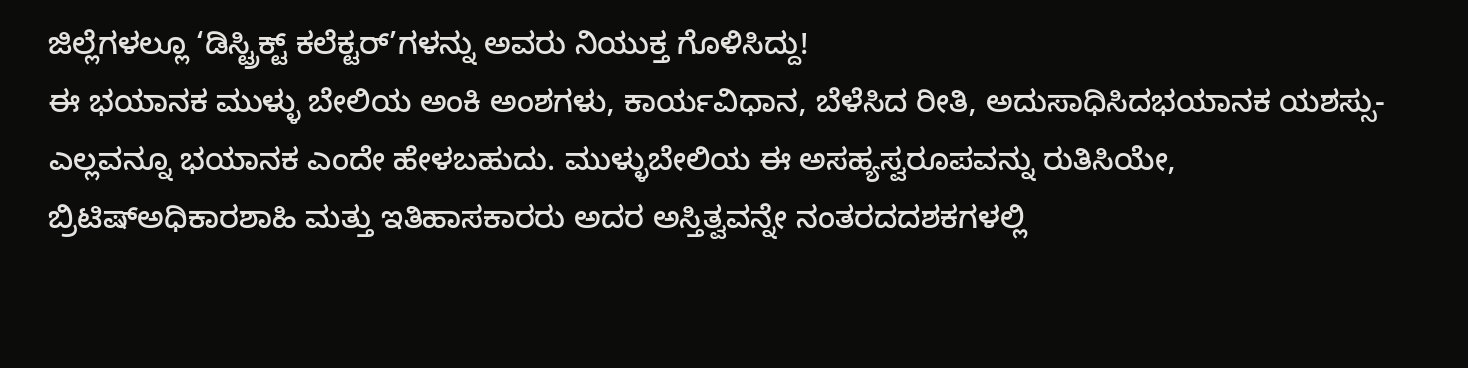ಜಿಲ್ಲೆಗಳಲ್ಲೂ ‘ಡಿಸ್ಟ್ರಿಕ್ಟ್ ಕಲೆಕ್ಟರ್’ಗಳನ್ನು ಅವರು ನಿಯುಕ್ತ ಗೊಳಿಸಿದ್ದು!
ಈ ಭಯಾನಕ ಮುಳ್ಳು ಬೇಲಿಯ ಅಂಕಿ ಅಂಶಗಳು, ಕಾರ್ಯವಿಧಾನ, ಬೆಳೆಸಿದ ರೀತಿ, ಅದುಸಾಧಿಸಿದಭಯಾನಕ ಯಶಸ್ಸು- ಎಲ್ಲವನ್ನೂ ಭಯಾನಕ ಎಂದೇ ಹೇಳಬಹುದು. ಮುಳ್ಳುಬೇಲಿಯ ಈ ಅಸಹ್ಯಸ್ವರೂಪವನ್ನು ರುತಿಸಿಯೇ, ಬ್ರಿಟಿಷ್ಅಧಿಕಾರಶಾಹಿ ಮತ್ತು ಇತಿಹಾಸಕಾರರು ಅದರ ಅಸ್ತಿತ್ವವನ್ನೇ ನಂತರದದಶಕಗಳಲ್ಲಿ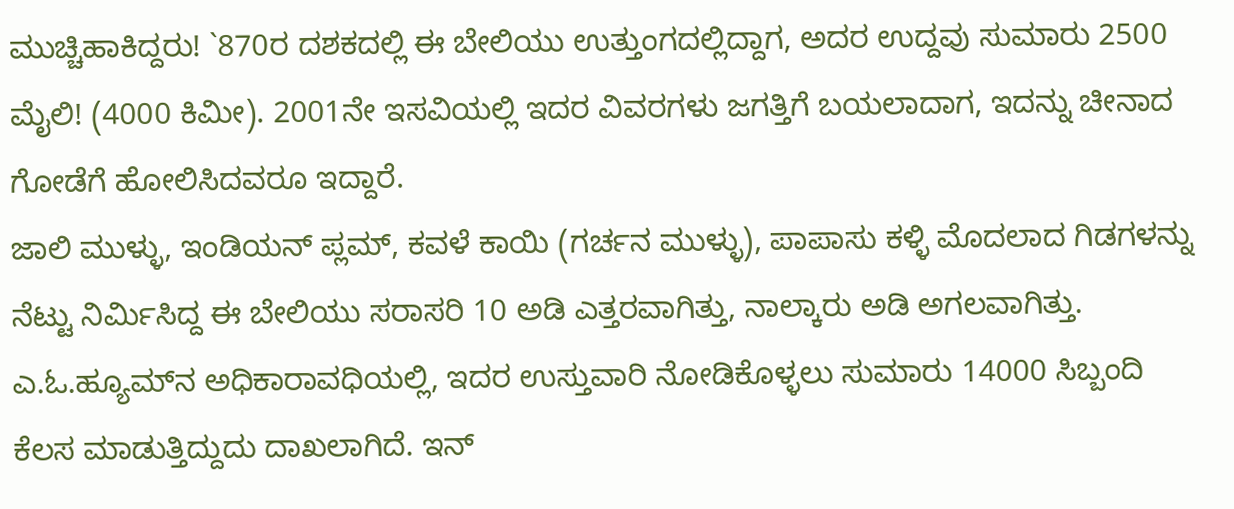ಮುಚ್ಚಿಹಾಕಿದ್ದರು! `870ರ ದಶಕದಲ್ಲಿ ಈ ಬೇಲಿಯು ಉತ್ತುಂಗದಲ್ಲಿದ್ದಾಗ, ಅದರ ಉದ್ದವು ಸುಮಾರು 2500 ಮೈಲಿ! (4000 ಕಿಮೀ). 2001ನೇ ಇಸವಿಯಲ್ಲಿ ಇದರ ವಿವರಗಳು ಜಗತ್ತಿಗೆ ಬಯಲಾದಾಗ, ಇದನ್ನು ಚೀನಾದ ಗೋಡೆಗೆ ಹೋಲಿಸಿದವರೂ ಇದ್ದಾರೆ.
ಜಾಲಿ ಮುಳ್ಳು, ಇಂಡಿಯನ್ ಪ್ಲಮ್, ಕವಳೆ ಕಾಯಿ (ಗರ್ಚನ ಮುಳ್ಳು), ಪಾಪಾಸು ಕಳ್ಳಿ ಮೊದಲಾದ ಗಿಡಗಳನ್ನು ನೆಟ್ಟು ನಿರ್ಮಿಸಿದ್ದ ಈ ಬೇಲಿಯು ಸರಾಸರಿ 10 ಅಡಿ ಎತ್ತರವಾಗಿತ್ತು, ನಾಲ್ಕಾರು ಅಡಿ ಅಗಲವಾಗಿತ್ತು. ಎ.ಓ.ಹ್ಯೂಮ್‌ನ ಅಧಿಕಾರಾವಧಿಯಲ್ಲಿ, ಇದರ ಉಸ್ತುವಾರಿ ನೋಡಿಕೊಳ್ಳಲು ಸುಮಾರು 14000 ಸಿಬ್ಬಂದಿ ಕೆಲಸ ಮಾಡುತ್ತಿದ್ದುದು ದಾಖಲಾಗಿದೆ. ಇನ್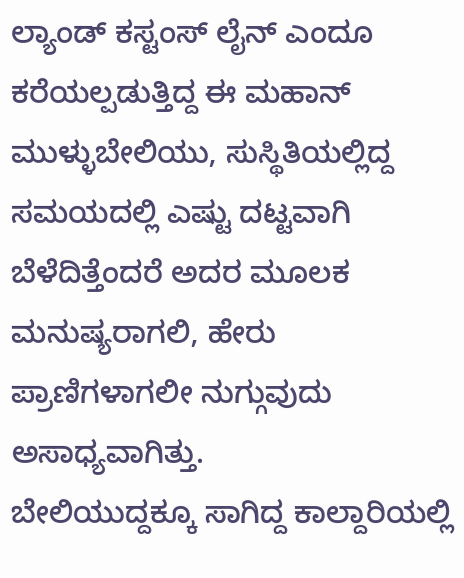ಲ್ಯಾಂಡ್ ಕಸ್ಟಂಸ್ ಲೈನ್ ಎಂದೂ ಕರೆಯಲ್ಪಡುತ್ತಿದ್ದ ಈ ಮಹಾನ್ ಮುಳ್ಳುಬೇಲಿಯು, ಸುಸ್ಥಿತಿಯಲ್ಲಿದ್ದ ಸಮಯದಲ್ಲಿ ಎಷ್ಟು ದಟ್ಟವಾಗಿ ಬೆಳೆದಿತ್ತೆಂದರೆ ಅದರ ಮೂಲಕ ಮನುಷ್ಯರಾಗಲಿ, ಹೇರು ಪ್ರಾಣಿಗಳಾಗಲೀ ನುಗ್ಗುವುದು ಅಸಾಧ್ಯವಾಗಿತ್ತು.
ಬೇಲಿಯುದ್ದಕ್ಕೂ ಸಾಗಿದ್ದ ಕಾಲ್ದಾರಿಯಲ್ಲಿ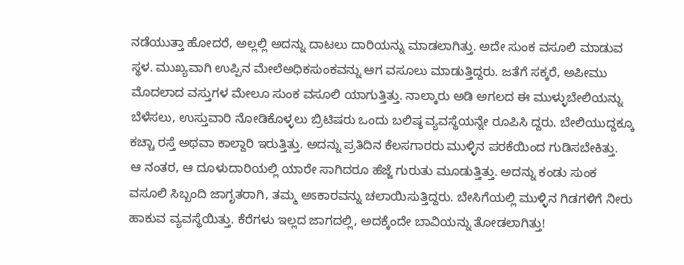ನಡೆಯುತ್ತಾ ಹೋದರೆ, ಅಲ್ಲಲ್ಲಿ ಅದನ್ನು ದಾಟಲು ದಾರಿಯನ್ನು ಮಾಡಲಾಗಿತ್ತು. ಅದೇ ಸುಂಕ ವಸೂಲಿ ಮಾಡುವ ಸ್ಥಳ. ಮುಖ್ಯವಾಗಿ ಉಪ್ಪಿನ ಮೇಲೆಅಧಿಕಸುಂಕವನ್ನು ಆಗ ವಸೂಲು ಮಾಡುತ್ತಿದ್ದರು. ಜತೆಗೆ ಸಕ್ಕರೆ, ಅಪೀಮು ಮೊದಲಾದ ವಸ್ತುಗಳ ಮೇಲೂ ಸುಂಕ ವಸೂಲಿ ಯಾಗುತ್ತಿತ್ತು. ನಾಲ್ಕಾರು ಅಡಿ ಅಗಲದ ಈ ಮುಳ್ಳುಬೇಲಿಯನ್ನು ಬೆಳೆಸಲು, ಉಸ್ತುವಾರಿ ನೋಡಿಕೊಳ್ಳಲು ಬ್ರಿಟಿಷರು ಒಂದು ಬಲಿಷ್ಠ ವ್ಯವಸ್ಥೆಯನ್ನೇ ರೂಪಿಸಿ ದ್ದರು. ಬೇಲಿಯುದ್ದಕ್ಕೂ ಕಚ್ಚಾ ರಸ್ತೆ ಅಥವಾ ಕಾಲ್ದಾರಿ ಇರುತ್ತಿತ್ತು. ಅದನ್ನು ಪ್ರತಿದಿನ ಕೆಲಸಗಾರರು ಮುಳ್ಳಿನ ಪರಕೆಯಿಂದ ಗುಡಿಸಬೇಕಿತ್ತು.
ಆ ನಂತರ, ಆ ದೂಳುದಾರಿಯಲ್ಲಿ ಯಾರೇ ಸಾಗಿದರೂ ಹೆಜ್ಜೆ ಗುರುತು ಮೂಡುತ್ತಿತ್ತು. ಅದನ್ನು ಕಂಡು ಸುಂಕ ವಸೂಲಿ ಸಿಬ್ಬಂದಿ ಜಾಗೃತರಾಗಿ, ತಮ್ಮ ಅಽಕಾರವನ್ನು ಚಲಾಯಿಸುತ್ತಿದ್ದರು. ಬೇಸಿಗೆಯಲ್ಲಿ ಮುಳ್ಳಿನ ಗಿಡಗಳಿಗೆ ನೀರು ಹಾಕುವ ವ್ಯವಸ್ಥೆಯಿತ್ತು. ಕೆರೆಗಳು ಇಲ್ಲದ ಜಾಗದಲ್ಲಿ, ಅದಕ್ಕೆಂದೇ ಬಾವಿಯನ್ನು ತೋಡಲಾಗಿತ್ತು!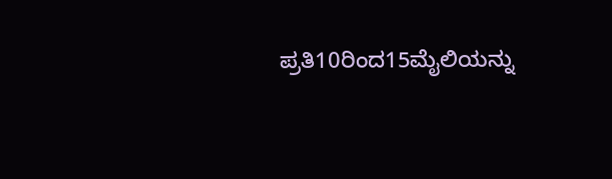ಪ್ರತಿ10ರಿಂದ15ಮೈಲಿಯನ್ನು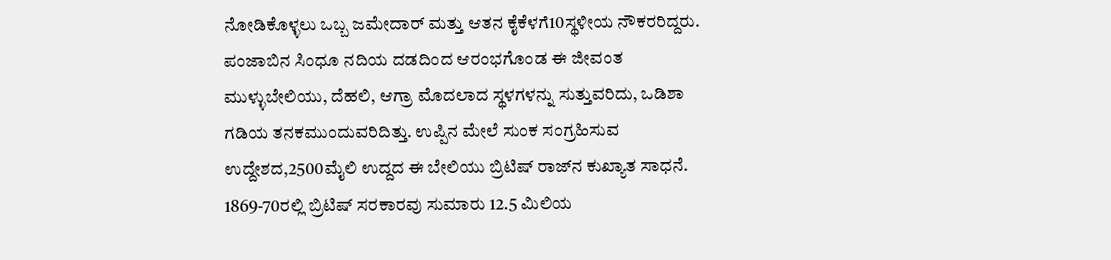ನೋಡಿಕೊಳ್ಳಲು ಒಬ್ಬ ಜಮೇದಾರ್ ಮತ್ತು ಆತನ ಕೈಕೆಳಗೆ10ಸ್ಥಳೀಯ ನೌಕರರಿದ್ದರು. ಪಂಜಾಬಿನ ಸಿಂಧೂ ನದಿಯ ದಡದಿಂದ ಆರಂಭಗೊಂಡ ಈ ಜೀವಂತ ಮುಳ್ಳುಬೇಲಿಯು, ದೆಹಲಿ, ಆಗ್ರಾ ಮೊದಲಾದ ಸ್ಥಳಗಳನ್ನು ಸುತ್ತುವರಿದು, ಒಡಿಶಾ ಗಡಿಯ ತನಕಮುಂದುವರಿದಿತ್ತು. ಉಪ್ಪಿನ ಮೇಲೆ ಸುಂಕ ಸಂಗ್ರಹಿಸುವ ಉದ್ದೇಶದ,2500ಮೈಲಿ ಉದ್ದದ ಈ ಬೇಲಿಯು ಬ್ರಿಟಿಷ್ ರಾಜ್‌ನ ಕುಖ್ಯಾತ ಸಾಧನೆ.
1869-70ರಲ್ಲಿ ಬ್ರಿಟಿಷ್ ಸರಕಾರವು ಸುಮಾರು 12.5 ಮಿಲಿಯ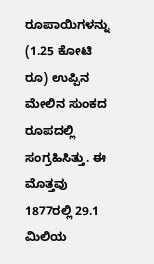ರೂಪಾಯಿಗಳನ್ನು (1.25 ಕೋಟಿ ರೂ) ಉಪ್ಪಿನ ಮೇಲಿನ ಸುಂಕದ  ರೂಪದಲ್ಲಿ ಸಂಗ್ರಹಿಸಿತ್ತು. ಈ ಮೊತ್ತವು 1877ರಲ್ಲಿ 29.1 ಮಿಲಿಯ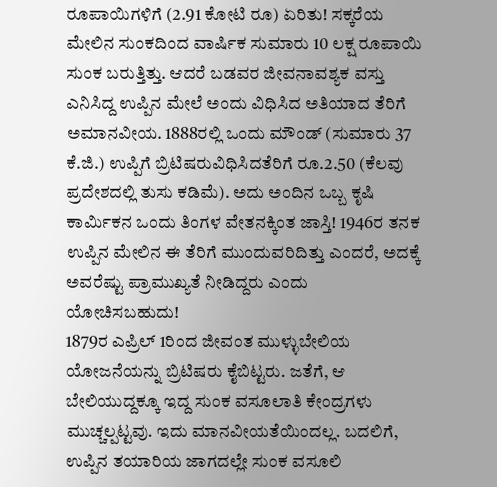ರೂಪಾಯಿಗಳಿಗೆ (2.91 ಕೋಟಿ ರೂ) ಏರಿತು! ಸಕ್ಕರೆಯ ಮೇಲಿನ ಸುಂಕದಿಂದ ವಾರ್ಷಿಕ ಸುಮಾರು 10 ಲಕ್ಷ ರೂಪಾಯಿ ಸುಂಕ ಬರುತ್ತಿತ್ತು. ಆದರೆ ಬಡವರ ಜೀವನಾವಶ್ಯಕ ವಸ್ತು ಎನಿಸಿದ್ದ ಉಪ್ಪಿನ ಮೇಲೆ ಅಂದು ವಿಧಿಸಿದ ಅತಿಯಾದ ತೆರಿಗೆ ಅಮಾನವೀಯ. 1888ರಲ್ಲಿ ಒಂದು ಮೌಂಡ್ (ಸುಮಾರು 37 ಕೆ.ಜಿ.) ಉಪ್ಪಿಗೆ ಬ್ರಿಟಿಷರುವಿಧಿಸಿದತೆರಿಗೆ ರೂ.2.50 (ಕೆಲವು ಪ್ರದೇಶದಲ್ಲಿ ತುಸು ಕಡಿಮೆ). ಅದು ಅಂದಿನ ಒಬ್ಬ ಕೃಷಿ ಕಾರ್ಮಿಕನ ಒಂದು ತಿಂಗಳ ವೇತನಕ್ಕಿಂತ ಜಾಸ್ತಿ! 1946ರ ತನಕ ಉಪ್ಪಿನ ಮೇಲಿನ ಈ ತೆರಿಗೆ ಮುಂದುವರಿದಿತ್ತು ಎಂದರೆ, ಅದಕ್ಕೆ ಅವರೆಷ್ಟು ಪ್ರಾಮುಖ್ಯತೆ ನೀಡಿದ್ದರು ಎಂದು ಯೋಚಿಸಬಹುದು!
1879ರ ಎಪ್ರಿಲ್ 1ರಿಂದ ಜೀವಂತ ಮುಳ್ಳುಬೇಲಿಯ ಯೋಜನೆಯನ್ನು ಬ್ರಿಟಿಷರು ಕೈಬಿಟ್ಟರು. ಜತೆಗೆ, ಆ ಬೇಲಿಯುದ್ದಕ್ಕೂ ಇದ್ದ ಸುಂಕ ವಸೂಲಾತಿ ಕೇಂದ್ರಗಳು ಮುಚ್ಚಲ್ಪಟ್ಟವು. ಇದು ಮಾನವೀಯತೆಯಿಂದಲ್ಲ. ಬದಲಿಗೆ, ಉಪ್ಪಿನ ತಯಾರಿಯ ಜಾಗದಲ್ಲೇ ಸುಂಕ ವಸೂಲಿ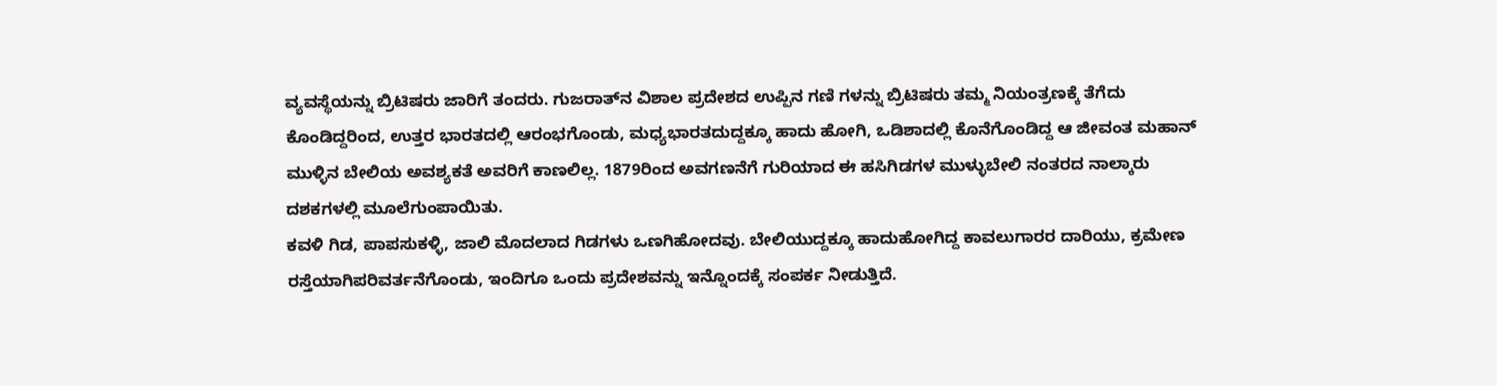ವ್ಯವಸ್ಥೆಯನ್ನು ಬ್ರಿಟಿಷರು ಜಾರಿಗೆ ತಂದರು. ಗುಜರಾತ್‌ನ ವಿಶಾಲ ಪ್ರದೇಶದ ಉಪ್ಪಿನ ಗಣಿ ಗಳನ್ನು ಬ್ರಿಟಿಷರು ತಮ್ಮ ನಿಯಂತ್ರಣಕ್ಕೆ ತೆಗೆದು ಕೊಂಡಿದ್ದರಿಂದ, ಉತ್ತರ ಭಾರತದಲ್ಲಿ ಆರಂಭಗೊಂಡು, ಮಧ್ಯಭಾರತದುದ್ದಕ್ಕೂ ಹಾದು ಹೋಗಿ, ಒಡಿಶಾದಲ್ಲಿ ಕೊನೆಗೊಂಡಿದ್ದ ಆ ಜೀವಂತ ಮಹಾನ್ ಮುಳ್ಳಿನ ಬೇಲಿಯ ಅವಶ್ಯಕತೆ ಅವರಿಗೆ ಕಾಣಲಿಲ್ಲ. 1879ರಿಂದ ಅವಗಣನೆಗೆ ಗುರಿಯಾದ ಈ ಹಸಿಗಿಡಗಳ ಮುಳ್ಳುಬೇಲಿ ನಂತರದ ನಾಲ್ಕಾರು ದಶಕಗಳಲ್ಲಿ ಮೂಲೆಗುಂಪಾಯಿತು.
ಕವಳಿ ಗಿಡ, ಪಾಪಸುಕಳ್ಳಿ, ಜಾಲಿ ಮೊದಲಾದ ಗಿಡಗಳು ಒಣಗಿಹೋದವು. ಬೇಲಿಯುದ್ದಕ್ಕೂ ಹಾದುಹೋಗಿದ್ದ ಕಾವಲುಗಾರರ ದಾರಿಯು, ಕ್ರಮೇಣ ರಸ್ತೆಯಾಗಿಪರಿವರ್ತನೆಗೊಂಡು, ಇಂದಿಗೂ ಒಂದು ಪ್ರದೇಶವನ್ನು ಇನ್ನೊಂದಕ್ಕೆ ಸಂಪರ್ಕ ನೀಡುತ್ತಿದೆ.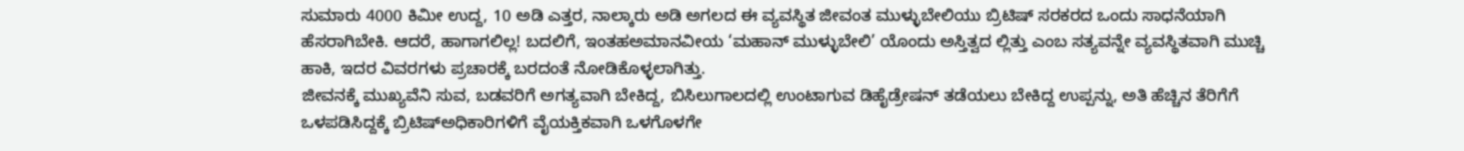ಸುಮಾರು 4000 ಕಿಮೀ ಉದ್ದ, 10 ಅಡಿ ಎತ್ತರ, ನಾಲ್ಕಾರು ಅಡಿ ಅಗಲದ ಈ ವ್ಯವಸ್ಥಿತ ಜೀವಂತ ಮುಳ್ಳುಬೇಲಿಯು ಬ್ರಿಟಿಷ್ ಸರಕರದ ಒಂದು ಸಾಧನೆಯಾಗಿ ಹೆಸರಾಗಿಬೇಕಿ. ಆದರೆ, ಹಾಗಾಗಲಿಲ್ಲ! ಬದಲಿಗೆ, ಇಂತಹಅಮಾನವೀಯ ‘ಮಹಾನ್ ಮುಳ್ಳುಬೇಲಿ’ ಯೊಂದು ಅಸ್ತಿತ್ವದ ಲ್ಲಿತ್ತು ಎಂಬ ಸತ್ಯವನ್ನೇ ವ್ಯವಸ್ಥಿತವಾಗಿ ಮುಚ್ಚಿ ಹಾಕಿ, ಇದರ ವಿವರಗಳು ಪ್ರಚಾರಕ್ಕೆ ಬರದಂತೆ ನೋಡಿಕೊಳ್ಳಲಾಗಿತ್ತು.
ಜೀವನಕ್ಕೆ ಮುಖ್ಯವೆನಿ ಸುವ, ಬಡವರಿಗೆ ಅಗತ್ಯವಾಗಿ ಬೇಕಿದ್ದ, ಬಿಸಿಲುಗಾಲದಲ್ಲಿ ಉಂಟಾಗುವ ಡಿಹೈಡ್ರೇಷನ್ ತಡೆಯಲು ಬೇಕಿದ್ದ ಉಪ್ಪನ್ನು, ಅತಿ ಹೆಚ್ಚಿನ ತೆರಿಗೆಗೆ ಒಳಪಡಿಸಿದ್ದಕ್ಕೆ ಬ್ರಿಟಿಷ್ಅಧಿಕಾರಿಗಳಿಗೆ ವೈಯಕ್ತಿಕವಾಗಿ ಒಳಗೊಳಗೇ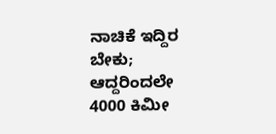ನಾಚಿಕೆ ಇದ್ದಿರ ಬೇಕು; ಆದ್ದರಿಂದಲೇ 4000 ಕಿಮೀ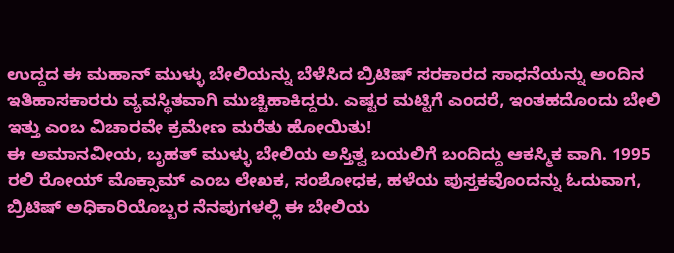ಉದ್ದದ ಈ ಮಹಾನ್ ಮುಳ್ಳು ಬೇಲಿಯನ್ನು ಬೆಳೆಸಿದ ಬ್ರಿಟಿಷ್ ಸರಕಾರದ ಸಾಧನೆಯನ್ನು ಅಂದಿನ ಇತಿಹಾಸಕಾರರು ವ್ಯವಸ್ಥಿತವಾಗಿ ಮುಚ್ಚಿಹಾಕಿದ್ದರು. ಎಷ್ಟರ ಮಟ್ಟಿಗೆ ಎಂದರೆ, ಇಂತಹದೊಂದು ಬೇಲಿ ಇತ್ತು ಎಂಬ ವಿಚಾರವೇ ಕ್ರಮೇಣ ಮರೆತು ಹೋಯಿತು!
ಈ ಅಮಾನವೀಯ, ಬೃಹತ್ ಮುಳ್ಳು ಬೇಲಿಯ ಅಸ್ತಿತ್ವ ಬಯಲಿಗೆ ಬಂದಿದ್ದು ಆಕಸ್ಮಿಕ ವಾಗಿ. 1995 ರಲಿ ರೋಯ್ ಮೊಕ್ಸಾಮ್ ಎಂಬ ಲೇಖಕ, ಸಂಶೋಧಕ, ಹಳೆಯ ಪುಸ್ತಕವೊಂದನ್ನು ಓದುವಾಗ, ಬ್ರಿಟಿಷ್ ಅಧಿಕಾರಿಯೊಬ್ಬರ ನೆನಪುಗಳಲ್ಲಿ ಈ ಬೇಲಿಯ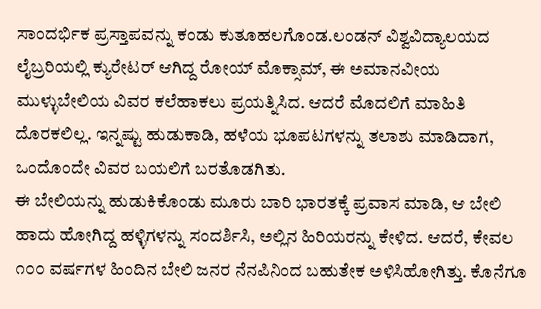ಸಾಂದರ್ಭಿಕ ಪ್ರಸ್ತಾಪವನ್ನು ಕಂಡು ಕುತೂಹಲಗೊಂಡ.ಲಂಡನ್ ವಿಶ್ವವಿದ್ಯಾಲಯದ ಲೈಬ್ರರಿಯಲ್ಲಿ ಕ್ಯುರೇಟರ್ ಆಗಿದ್ದ ರೋಯ್ ಮೊಕ್ಸಾಮ್, ಈ ಅಮಾನವೀಯ ಮುಳ್ಳುಬೇಲಿಯ ವಿವರ ಕಲೆಹಾಕಲು ಪ್ರಯತ್ನಿಸಿದ. ಆದರೆ ಮೊದಲಿಗೆ ಮಾಹಿತಿ ದೊರಕಲಿಲ್ಲ. ಇನ್ನಷ್ಟು ಹುಡುಕಾಡಿ, ಹಳೆಯ ಭೂಪಟಗಳನ್ನು ತಲಾಶು ಮಾಡಿದಾಗ, ಒಂದೊಂದೇ ವಿವರ ಬಯಲಿಗೆ ಬರತೊಡಗಿತು.
ಈ ಬೇಲಿಯನ್ನು ಹುಡುಕಿಕೊಂಡು ಮೂರು ಬಾರಿ ಭಾರತಕ್ಕೆ ಪ್ರವಾಸ ಮಾಡಿ, ಆ ಬೇಲಿ ಹಾದು ಹೋಗಿದ್ದ ಹಳ್ಳಿಗಳನ್ನು ಸಂದರ್ಶಿಸಿ, ಅಲ್ಲಿನ ಹಿರಿಯರನ್ನು ಕೇಳಿದ. ಆದರೆ, ಕೇವಲ ೧೦೦ ವರ್ಷಗಳ ಹಿಂದಿನ ಬೇಲಿ ಜನರ ನೆನಪಿನಿಂದ ಬಹುತೇಕ ಅಳಿಸಿಹೋಗಿತ್ತು. ಕೊನೆಗೂ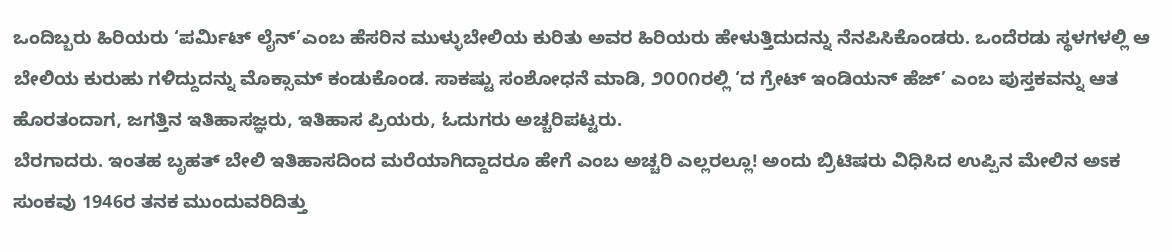ಒಂದಿಬ್ಬರು ಹಿರಿಯರು ‘ಪರ್ಮಿಟ್ ಲೈನ್’ಎಂಬ ಹೆಸರಿನ ಮುಳ್ಳುಬೇಲಿಯ ಕುರಿತು ಅವರ ಹಿರಿಯರು ಹೇಳುತ್ತಿದುದನ್ನು ನೆನಪಿಸಿಕೊಂಡರು. ಒಂದೆರಡು ಸ್ಥಳಗಳಲ್ಲಿ ಆ ಬೇಲಿಯ ಕುರುಹು ಗಳಿದ್ದುದನ್ನು ಮೊಕ್ಸಾಮ್ ಕಂಡುಕೊಂಡ. ಸಾಕಷ್ಟು ಸಂಶೋಧನೆ ಮಾಡಿ, ೨೦೦೧ರಲ್ಲಿ ‘ದ ಗ್ರೇಟ್ ಇಂಡಿಯನ್ ಹೆಜ್’ ಎಂಬ ಪುಸ್ತಕವನ್ನು ಆತ ಹೊರತಂದಾಗ, ಜಗತ್ತಿನ ಇತಿಹಾಸಜ್ಞರು, ಇತಿಹಾಸ ಪ್ರಿಯರು, ಓದುಗರು ಅಚ್ಚರಿಪಟ್ಟರು.
ಬೆರಗಾದರು. ಇಂತಹ ಬೃಹತ್ ಬೇಲಿ ಇತಿಹಾಸದಿಂದ ಮರೆಯಾಗಿದ್ದಾದರೂ ಹೇಗೆ ಎಂಬ ಅಚ್ಚರಿ ಎಲ್ಲರಲ್ಲೂ! ಅಂದು ಬ್ರಿಟಿಷರು ವಿಧಿಸಿದ ಉಪ್ಪಿನ ಮೇಲಿನ ಅಽಕ ಸುಂಕವು 1946ರ ತನಕ ಮುಂದುವರಿದಿತ್ತು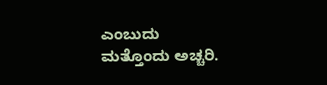ಎಂಬುದು ಮತ್ತೊಂದು ಅಚ್ಚರಿ.